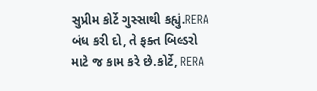સુપ્રીમ કોર્ટે ગુસ્સાથી કહ્યું.RERA બંધ કરી દો, તે ફક્ત બિલ્ડરો માટે જ કામ કરે છે.કોર્ટે, RERA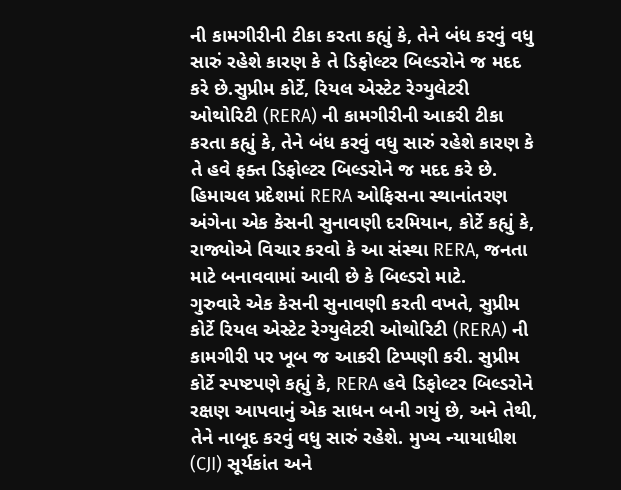ની કામગીરીની ટીકા કરતા કહ્યું કે, તેને બંધ કરવું વધુ સારું રહેશે કારણ કે તે ડિફોલ્ટર બિલ્ડરોને જ મદદ કરે છે.સુપ્રીમ કોર્ટે, રિયલ એસ્ટેટ રેગ્યુલેટરી ઓથોરિટી (RERA) ની કામગીરીની આકરી ટીકા કરતા કહ્યું કે, તેને બંધ કરવું વધુ સારું રહેશે કારણ કે તે હવે ફક્ત ડિફોલ્ટર બિલ્ડરોને જ મદદ કરે છે. હિમાચલ પ્રદેશમાં RERA ઓફિસના સ્થાનાંતરણ અંગેના એક કેસની સુનાવણી દરમિયાન, કોર્ટે કહ્યું કે, રાજ્યોએ વિચાર કરવો કે આ સંસ્થા RERA, જનતા માટે બનાવવામાં આવી છે કે બિલ્ડરો માટે.
ગુરુવારે એક કેસની સુનાવણી કરતી વખતે, સુપ્રીમ કોર્ટે રિયલ એસ્ટેટ રેગ્યુલેટરી ઓથોરિટી (RERA) ની કામગીરી પર ખૂબ જ આકરી ટિપ્પણી કરી. સુપ્રીમ કોર્ટે સ્પષ્ટપણે કહ્યું કે, RERA હવે ડિફોલ્ટર બિલ્ડરોને રક્ષણ આપવાનું એક સાધન બની ગયું છે, અને તેથી, તેને નાબૂદ કરવું વધુ સારું રહેશે. મુખ્ય ન્યાયાધીશ (CJI) સૂર્યકાંત અને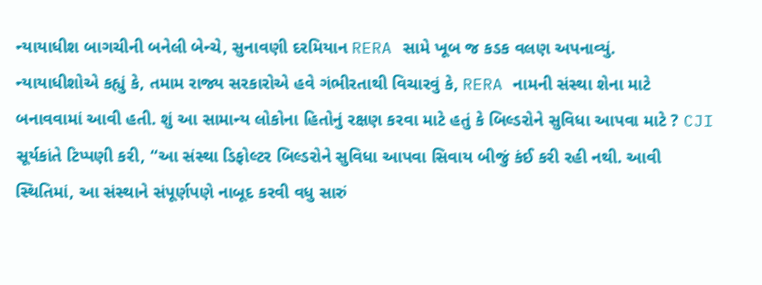ન્યાયાધીશ બાગચીની બનેલી બેન્ચે, સુનાવણી દરમિયાન RERA સામે ખૂબ જ કડક વલણ અપનાવ્યું.
ન્યાયાધીશોએ કહ્યું કે, તમામ રાજ્ય સરકારોએ હવે ગંભીરતાથી વિચારવું કે, RERA નામની સંસ્થા શેના માટે બનાવવામાં આવી હતી. શું આ સામાન્ય લોકોના હિતોનું રક્ષણ કરવા માટે હતું કે બિલ્ડરોને સુવિધા આપવા માટે ? CJI સૂર્યકાંતે ટિપ્પણી કરી, “આ સંસ્થા ડિફોલ્ટર બિલ્ડરોને સુવિધા આપવા સિવાય બીજું કંઈ કરી રહી નથી. આવી સ્થિતિમાં, આ સંસ્થાને સંપૂર્ણપણે નાબૂદ કરવી વધુ સારું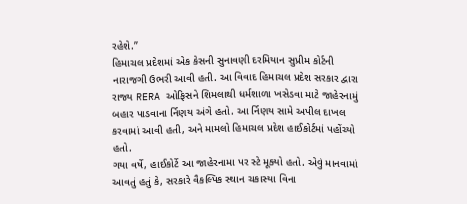રહેશે.”
હિમાચલ પ્રદેશમાં એક કેસની સુનાવણી દરમિયાન સુપ્રીમ કોર્ટની નારાજગી ઉભરી આવી હતી. આ વિવાદ હિમાચલ પ્રદેશ સરકાર દ્વારા રાજ્ય RERA ઓફિસને શિમલાથી ધર્મશાળા ખસેડવા માટે જાહેરનામું બહાર પાડવાના ર્નિણય અંગે હતો. આ ર્નિણય સામે અપીલ દાખલ કરવામાં આવી હતી, અને મામલો હિમાચલ પ્રદેશ હાઈકોર્ટમાં પહોંચ્યો હતો.
ગયા વર્ષે, હાઈકોર્ટે આ જાહેરનામા પર સ્ટે મૂક્યો હતો. એવું માનવામાં આવતું હતું કે, સરકારે વૈકલ્પિક સ્થાન ચકાસ્યા વિના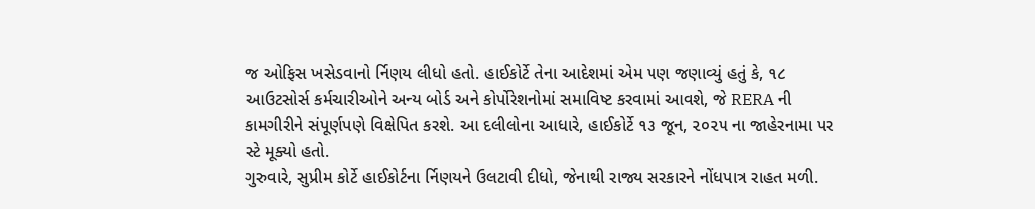જ ઓફિસ ખસેડવાનો ર્નિણય લીધો હતો. હાઈકોર્ટે તેના આદેશમાં એમ પણ જણાવ્યું હતું કે, ૧૮ આઉટસોર્સ કર્મચારીઓને અન્ય બોર્ડ અને કોર્પોરેશનોમાં સમાવિષ્ટ કરવામાં આવશે, જે RERA ની કામગીરીને સંપૂર્ણપણે વિક્ષેપિત કરશે. આ દલીલોના આધારે, હાઈકોર્ટે ૧૩ જૂન, ૨૦૨૫ ના જાહેરનામા પર સ્ટે મૂક્યો હતો.
ગુરુવારે, સુપ્રીમ કોર્ટે હાઈકોર્ટના ર્નિણયને ઉલટાવી દીધો, જેનાથી રાજ્ય સરકારને નોંધપાત્ર રાહત મળી.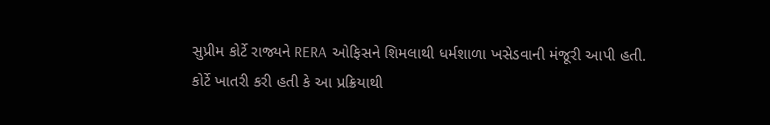સુપ્રીમ કોર્ટે રાજ્યને RERA ઓફિસને શિમલાથી ધર્મશાળા ખસેડવાની મંજૂરી આપી હતી. કોર્ટે ખાતરી કરી હતી કે આ પ્રક્રિયાથી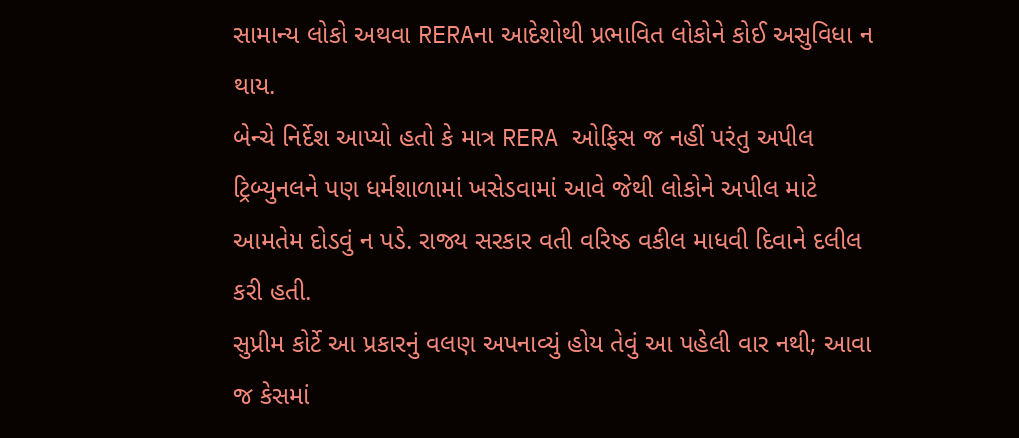સામાન્ય લોકો અથવા RERAના આદેશોથી પ્રભાવિત લોકોને કોઈ અસુવિધા ન થાય.
બેન્ચે નિર્દેશ આપ્યો હતો કે માત્ર RERA ઓફિસ જ નહીં પરંતુ અપીલ ટ્રિબ્યુનલને પણ ધર્મશાળામાં ખસેડવામાં આવે જેથી લોકોને અપીલ માટે આમતેમ દોડવું ન પડે. રાજ્ય સરકાર વતી વરિષ્ઠ વકીલ માધવી દિવાને દલીલ કરી હતી.
સુપ્રીમ કોર્ટે આ પ્રકારનું વલણ અપનાવ્યું હોય તેવું આ પહેલી વાર નથી; આવા જ કેસમાં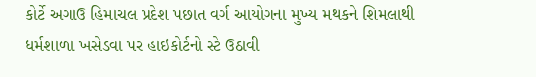કોર્ટે અગાઉ હિમાચલ પ્રદેશ પછાત વર્ગ આયોગના મુખ્ય મથકને શિમલાથી ધર્મશાળા ખસેડવા પર હાઇકોર્ટનો સ્ટે ઉઠાવી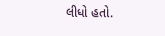લીધો હતો.